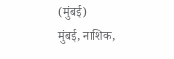(मुंबई)
मुंबई, नाशिक,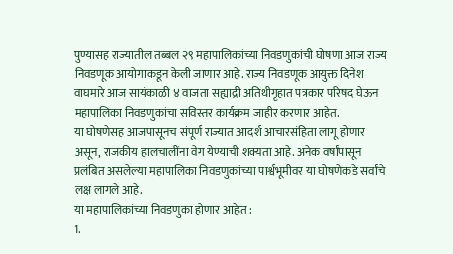पुण्यासह राज्यातील तब्बल २९ महापालिकांच्या निवडणुकांची घोषणा आज राज्य निवडणूक आयोगाकडून केली जाणार आहे. राज्य निवडणूक आयुक्त दिनेश वाघमारे आज सायंकाळी ४ वाजता सह्याद्री अतिथीगृहात पत्रकार परिषद घेऊन महापालिका निवडणुकांचा सविस्तर कार्यक्रम जाहीर करणार आहेत.
या घोषणेसह आजपासूनच संपूर्ण राज्यात आदर्श आचारसंहिता लागू होणार असून, राजकीय हालचालींना वेग येण्याची शक्यता आहे. अनेक वर्षांपासून प्रलंबित असलेल्या महापालिका निवडणुकांच्या पार्श्वभूमीवर या घोषणेकडे सर्वांचे लक्ष लागले आहे.
या महापालिकांच्या निवडणुका होणार आहेत :
1.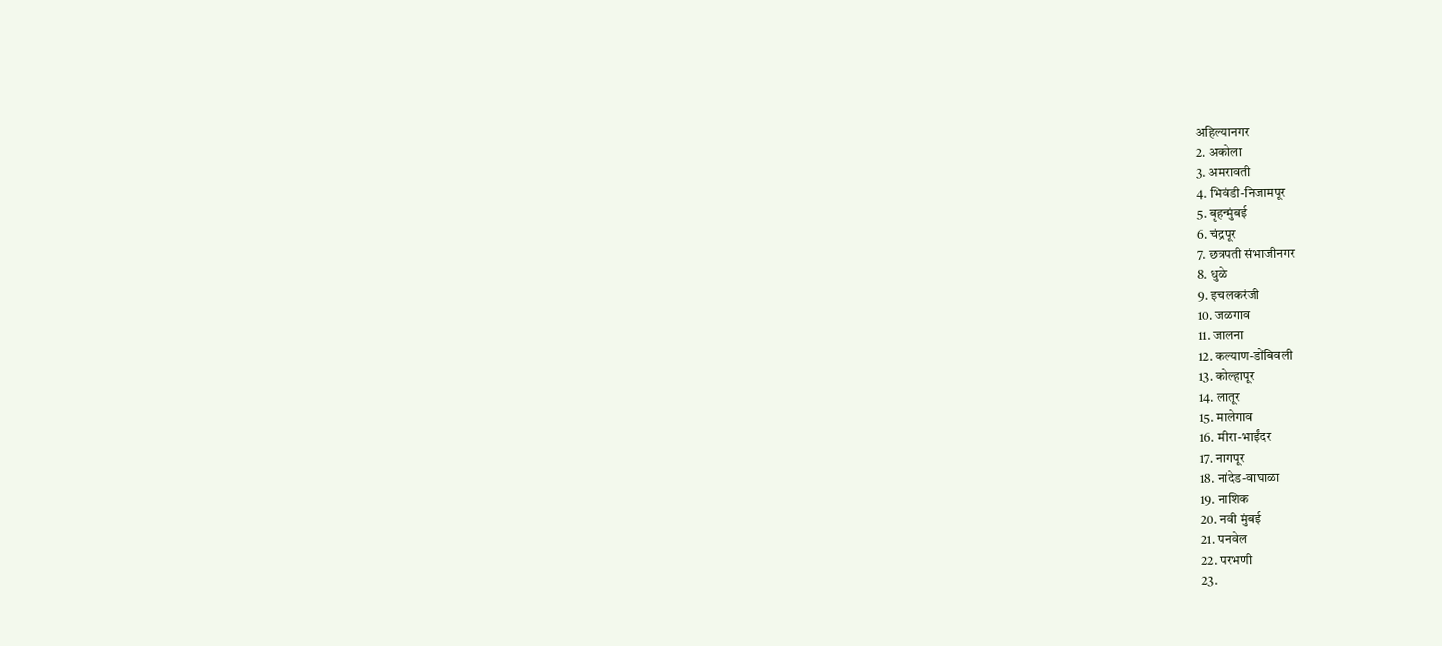अहिल्यानगर
2. अकोला
3. अमरावती
4. भिवंडी-निजामपूर
5. बृहन्मुंबई
6. चंद्रपूर
7. छत्रपती संभाजीनगर
8. धुळे
9. इचलकरंजी
10. जळगाव
11. जालना
12. कल्याण-डोंबिवली
13. कोल्हापूर
14. लातूर
15. मालेगाव
16. मीरा-भाईंदर
17. नागपूर
18. नांदेड-वाघाळा
19. नाशिक
20. नवी मुंबई
21. पनवेल
22. परभणी
23.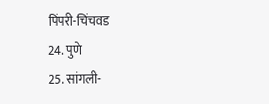पिंपरी-चिंचवड
24. पुणे
25. सांगली-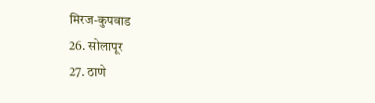मिरज-कुपवाड
26. सोलापूर
27. ठाणे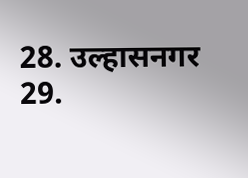28. उल्हासनगर
29.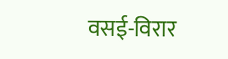वसई-विरार